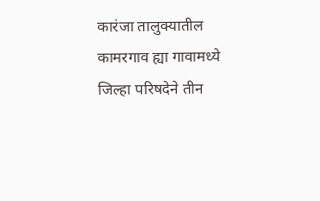कारंजा तालुक्यातील कामरगाव ह्या गावामध्ये जिल्हा परिषदेने तीन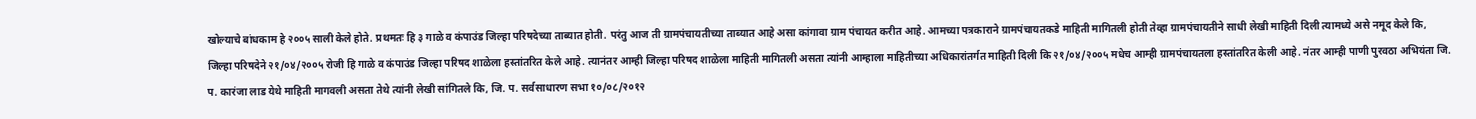खोल्याचे बांधकाम हे २००५ साली केले होते. प्रथमतः हि ३ गाळे व कंपाउंड जिल्हा परिषदेच्या ताब्यात होती. परंतु आज ती ग्रामपंचायतीच्या ताब्यात आहे असा कांगावा ग्राम पंचायत करीत आहे. आमच्या पत्रकाराने ग्रामपंचायतकडे माहिती मागितली होती तेव्हा ग्रामपंचायतीने साधी लेखी माहिती दिली त्यामध्ये असे नमूद केले कि, जिल्हा परिषदेने २१/०४/२००५ रोजी हि गाळे व कंपाउंड जिल्हा परिषद शाळेला हस्तांतरित केले आहे. त्यानंतर आम्ही जिल्हा परिषद शाळेला माहिती मागितली असता त्यांनी आम्हाला माहितीच्या अधिकारांतर्गत माहिती दिली कि २१/०४/२००५ मधेच आम्ही ग्रामपंचायतला हस्तांतरित केली आहे. नंतर आम्ही पाणी पुरवठा अभियंता जि. प. कारंजा लाड येथे माहिती मागवली असता तेथे त्यांनी लेखी सांगितले कि, जि. प. सर्वसाधारण सभा १०/०८/२०१२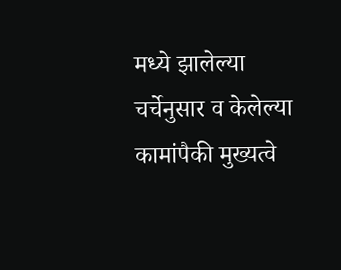मध्ये झालेल्या चर्चेनुसार व केलेल्या कामांपैकी मुख्यत्वे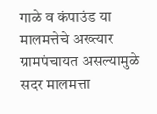गाळे व कंपाउंड या मालमत्तेचे अख्त्यार ग्रामपंचायत असल्यामुळे सदर मालमत्ता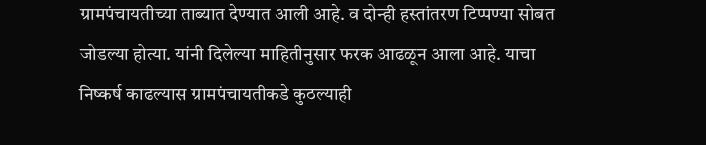ग्रामपंचायतीच्या ताब्यात देण्यात आली आहे. व दोन्ही हस्तांतरण टिप्पण्या सोबत जोडल्या होत्या. यांनी दिलेल्या माहितीनुसार फरक आढळून आला आहे. याचा निष्कर्ष काढल्यास ग्रामपंचायतीकडे कुठल्याही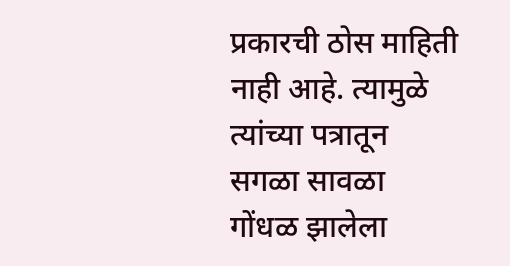प्रकारची ठोस माहिती नाही आहे. त्यामुळे त्यांच्या पत्रातून सगळा सावळा गोंधळ झालेला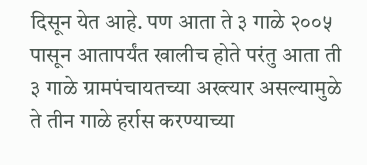दिसून येत आहे. पण आता ते ३ गाळे २००५ पासून आतापर्यंत खालीच होते परंतु आता ती ३ गाळे ग्रामपंचायतच्या अख्त्यार असल्यामुळे ते तीन गाळे हर्रास करण्याच्या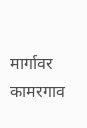मार्गावर कामरगाव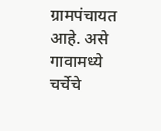ग्रामपंचायत आहे. असे गावामध्ये चर्चेचे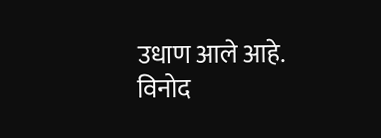उधाण आले आहे.
विनोद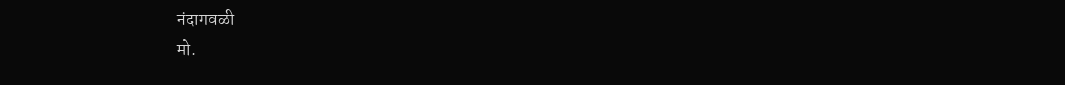नंदागवळी
मो.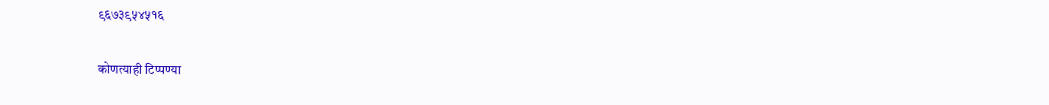९६७३९५४५१६

कोणत्याही टिप्पण्या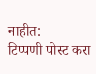नाहीत:
टिप्पणी पोस्ट करा